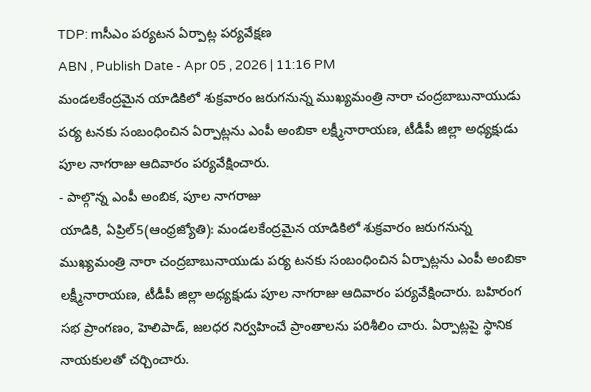TDP: mసీఎం పర్యటన ఏర్పాట్ల పర్యవేక్షణ
ABN , Publish Date - Apr 05 , 2026 | 11:16 PM
మండలకేంద్రమైన యాడికిలో శుక్రవారం జరుగనున్న ముఖ్యమంత్రి నారా చంద్రబాబునాయుడు పర్య టనకు సంబంధించిన ఏర్పాట్లను ఎంపీ అంబికా లక్ష్మీనారాయణ, టీడీపీ జిల్లా అధ్యక్షుడు పూల నాగరాజు ఆదివారం పర్యవేక్షించారు.
- పాల్గొన్న ఎంపీ అంబిక, పూల నాగరాజు
యాడికి, ఏప్రిల్5(ఆంధ్రజ్యోతి): మండలకేంద్రమైన యాడికిలో శుక్రవారం జరుగనున్న ముఖ్యమంత్రి నారా చంద్రబాబునాయుడు పర్య టనకు సంబంధించిన ఏర్పాట్లను ఎంపీ అంబికా లక్ష్మీనారాయణ, టీడీపీ జిల్లా అధ్యక్షుడు పూల నాగరాజు ఆదివారం పర్యవేక్షించారు. బహిరంగ సభ ప్రాంగణం, హెలిపాడ్, జలధర నిర్వహించే ప్రాంతాలను పరిశీలిం చారు. ఏర్పాట్లపై స్థానిక నాయకులతో చర్చించారు.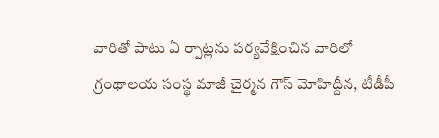వారితో పాటు ఏ ర్పాట్లను పర్యవేక్షించిన వారిలో గ్రంథాలయ సంస్థ మాజీ చైర్మన గౌస్ మోహిద్దీన, టీడీపీ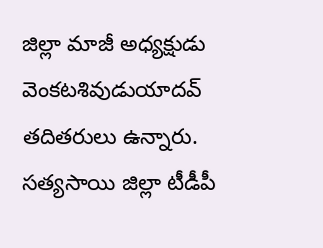జిల్లా మాజీ అధ్యక్షుడు వెంకటశివుడుయాదవ్ తదితరులు ఉన్నారు. సత్యసాయి జిల్లా టీడీపీ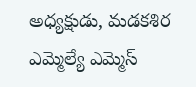అధ్యక్షుడు, మడకశిర ఎమ్మెల్యే ఎమ్మెస్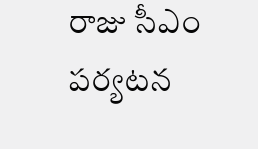రాజు సీఎం పర్యటన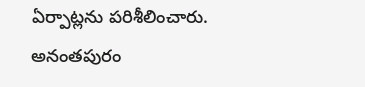ఏర్పాట్లను పరిశీలించారు.
అనంతపురం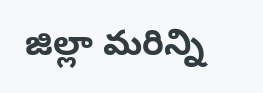జిల్లా మరిన్ని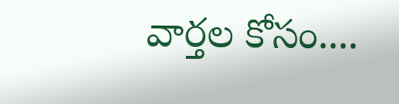వార్తల కోసం....